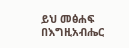ይህ መፅሐፍ በእግዚአብሔር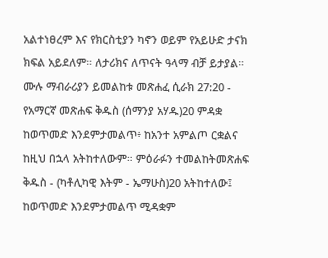አልተነፀረም እና የክርስቲያን ካኖን ወይም የአይሁድ ታናክ ክፍል አይደለም። ለታሪክና ለጥናት ዓላማ ብቻ ይታያል። ሙሉ ማብራሪያን ይመልከቱ መጽሐፈ ሲራክ 27:20 - የአማርኛ መጽሐፍ ቅዱስ (ሰማንያ አሃዱ)20 ምዳቋ ከወጥመድ እንደምታመልጥ፥ ከአንተ አምልጦ ርቋልና ከዚህ በኋላ አትከተለውም። ምዕራፉን ተመልከትመጽሐፍ ቅዱስ - (ካቶሊካዊ እትም - ኤማሁስ)20 አትከተለው፤ ከወጥመድ እንደምታመልጥ ሚዳቋም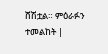ሸሽቷል። ምዕራፉን ተመልከት |